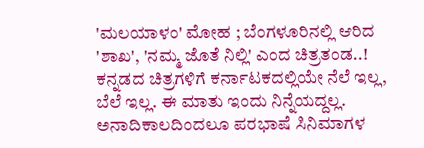'ಮಲಯಾಳಂ' ಮೋಹ ; ಬೆಂಗಳೂರಿನಲ್ಲಿ ಆರಿದ 'ಶಾಖ', 'ನಮ್ಮ ಜೊತೆ ನಿಲ್ಲಿ' ಎಂದ ಚಿತ್ರತಂಡ..!
ಕನ್ನಡದ ಚಿತ್ರಗಳಿಗೆ ಕರ್ನಾಟಕದಲ್ಲಿಯೇ ನೆಲೆ ಇಲ್ಲ, ಬೆಲೆ ಇಲ್ಲ. ಈ ಮಾತು ಇಂದು ನಿನ್ನೆಯದ್ದಲ್ಲ. ಅನಾದಿಕಾಲದಿಂದಲೂ ಪರಭಾಷೆ ಸಿನಿಮಾಗಳ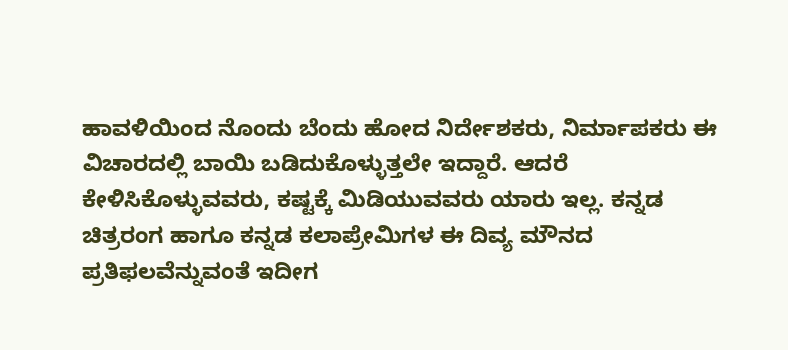ಹಾವಳಿಯಿಂದ ನೊಂದು ಬೆಂದು ಹೋದ ನಿರ್ದೇಶಕರು, ನಿರ್ಮಾಪಕರು ಈ ವಿಚಾರದಲ್ಲಿ ಬಾಯಿ ಬಡಿದುಕೊಳ್ಳುತ್ತಲೇ ಇದ್ದಾರೆ. ಆದರೆ ಕೇಳಿಸಿಕೊಳ್ಳುವವರು, ಕಷ್ಟಕ್ಕೆ ಮಿಡಿಯುವವರು ಯಾರು ಇಲ್ಲ. ಕನ್ನಡ ಚಿತ್ರರಂಗ ಹಾಗೂ ಕನ್ನಡ ಕಲಾಪ್ರೇಮಿಗಳ ಈ ದಿವ್ಯ ಮೌನದ ಪ್ರತಿಫಲವೆನ್ನುವಂತೆ ಇದೀಗ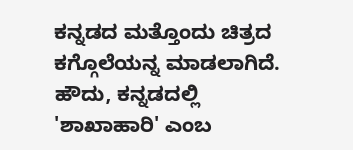ಕನ್ನಡದ ಮತ್ತೊಂದು ಚಿತ್ರದ ಕಗ್ಗೊಲೆಯನ್ನ ಮಾಡಲಾಗಿದೆ.
ಹೌದು, ಕನ್ನಡದಲ್ಲಿ 'ಶಾಖಾಹಾರಿ' ಎಂಬ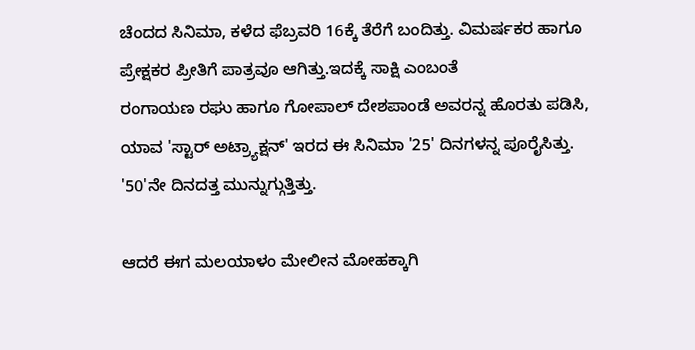ಚೆಂದದ ಸಿನಿಮಾ, ಕಳೆದ ಫೆಬ್ರವರಿ 16ಕ್ಕೆ ತೆರೆಗೆ ಬಂದಿತ್ತು. ವಿಮರ್ಷಕರ ಹಾಗೂ ಪ್ರೇಕ್ಷಕರ ಪ್ರೀತಿಗೆ ಪಾತ್ರವೂ ಆಗಿತ್ತು.ಇದಕ್ಕೆ ಸಾಕ್ಷಿ ಎಂಬಂತೆ
ರಂಗಾಯಣ ರಘು ಹಾಗೂ ಗೋಪಾಲ್ ದೇಶಪಾಂಡೆ ಅವರನ್ನ ಹೊರತು ಪಡಿಸಿ, ಯಾವ 'ಸ್ಟಾರ್ ಅಟ್ರ್ಯಾಕ್ಷನ್' ಇರದ ಈ ಸಿನಿಮಾ '25' ದಿನಗಳನ್ನ ಪೂರೈಸಿತ್ತು. '50'ನೇ ದಿನದತ್ತ ಮುನ್ನುಗ್ಗುತ್ತಿತ್ತು.

ಆದರೆ ಈಗ ಮಲಯಾಳಂ ಮೇಲೀನ ಮೋಹಕ್ಕಾಗಿ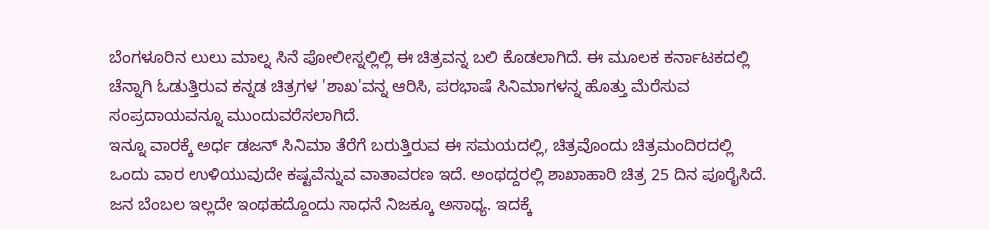ಬೆಂಗಳೂರಿನ ಲುಲು ಮಾಲ್ನ ಸಿನೆ ಪೋಲೀಸ್ನಲ್ಲಿಲ್ಲಿ ಈ ಚಿತ್ರವನ್ನ ಬಲಿ ಕೊಡಲಾಗಿದೆ. ಈ ಮೂಲಕ ಕರ್ನಾಟಕದಲ್ಲಿ ಚೆನ್ನಾಗಿ ಓಡುತ್ತಿರುವ ಕನ್ನಡ ಚಿತ್ರಗಳ 'ಶಾಖ'ವನ್ನ ಆರಿಸಿ, ಪರಭಾಷೆ ಸಿನಿಮಾಗಳನ್ನ ಹೊತ್ತು ಮೆರೆಸುವ ಸಂಪ್ರದಾಯವನ್ನೂ ಮುಂದುವರೆಸಲಾಗಿದೆ.
ಇನ್ನೂ ವಾರಕ್ಕೆ ಅರ್ಧ ಡಜನ್ ಸಿನಿಮಾ ತೆರೆಗೆ ಬರುತ್ತಿರುವ ಈ ಸಮಯದಲ್ಲಿ, ಚಿತ್ರವೊಂದು ಚಿತ್ರಮಂದಿರದಲ್ಲಿ ಒಂದು ವಾರ ಉಳಿಯುವುದೇ ಕಷ್ಟವೆನ್ನುವ ವಾತಾವರಣ ಇದೆ. ಅಂಥದ್ದರಲ್ಲಿ ಶಾಖಾಹಾರಿ ಚಿತ್ರ 25 ದಿನ ಪೂರೈಸಿದೆ. ಜನ ಬೆಂಬಲ ಇಲ್ಲದೇ ಇಂಥಹದ್ದೊಂದು ಸಾಧನೆ ನಿಜಕ್ಕೂ ಅಸಾಧ್ಯ. ಇದಕ್ಕೆ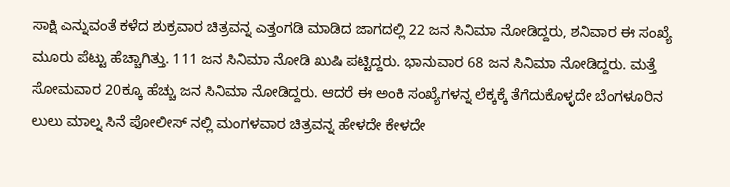ಸಾಕ್ಷಿ ಎನ್ನುವಂತೆ ಕಳೆದ ಶುಕ್ರವಾರ ಚಿತ್ರವನ್ನ ಎತ್ತಂಗಡಿ ಮಾಡಿದ ಜಾಗದಲ್ಲಿ 22 ಜನ ಸಿನಿಮಾ ನೋಡಿದ್ದರು, ಶನಿವಾರ ಈ ಸಂಖ್ಯೆ ಮೂರು ಪೆಟ್ಟು ಹೆಚ್ಚಾಗಿತ್ತು. 111 ಜನ ಸಿನಿಮಾ ನೋಡಿ ಖುಷಿ ಪಟ್ಟಿದ್ದರು. ಭಾನುವಾರ 68 ಜನ ಸಿನಿಮಾ ನೋಡಿದ್ದರು. ಮತ್ತೆ ಸೋಮವಾರ 20ಕ್ಕೂ ಹೆಚ್ಚು ಜನ ಸಿನಿಮಾ ನೋಡಿದ್ದರು. ಆದರೆ ಈ ಅಂಕಿ ಸಂಖ್ಯೆಗಳನ್ನ ಲೆಕ್ಕಕ್ಕೆ ತೆಗೆದುಕೊಳ್ಳದೇ ಬೆಂಗಳೂರಿನ ಲುಲು ಮಾಲ್ನ ಸಿನೆ ಪೋಲೀಸ್ ನಲ್ಲಿ ಮಂಗಳವಾರ ಚಿತ್ರವನ್ನ ಹೇಳದೇ ಕೇಳದೇ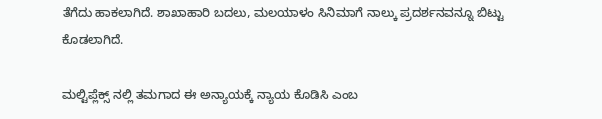ತೆಗೆದು ಹಾಕಲಾಗಿದೆ. ಶಾಖಾಹಾರಿ ಬದಲು, ಮಲಯಾಳಂ ಸಿನಿಮಾಗೆ ನಾಲ್ಕು ಪ್ರದರ್ಶನವನ್ನೂ ಬಿಟ್ಟು ಕೊಡಲಾಗಿದೆ.

ಮಲ್ಟಿಪ್ಲೆಕ್ಸ್ ನಲ್ಲಿ ತಮಗಾದ ಈ ಅನ್ಯಾಯಕ್ಕೆ ನ್ಯಾಯ ಕೊಡಿಸಿ ಎಂಬ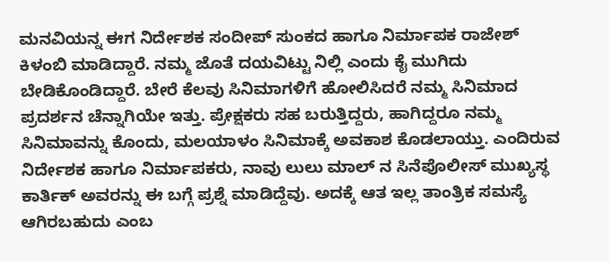ಮನವಿಯನ್ನ ಈಗ ನಿರ್ದೇಶಕ ಸಂದೀಪ್ ಸುಂಕದ ಹಾಗೂ ನಿರ್ಮಾಪಕ ರಾಜೇಶ್ ಕಿಳಂಬಿ ಮಾಡಿದ್ದಾರೆ. ನಮ್ಮ ಜೊತೆ ದಯವಿಟ್ಟು ನಿಲ್ಲಿ ಎಂದು ಕೈ ಮುಗಿದು ಬೇಡಿಕೊಂಡಿದ್ದಾರೆ. ಬೇರೆ ಕೆಲವು ಸಿನಿಮಾಗಳಿಗೆ ಹೋಲಿಸಿದರೆ ನಮ್ಮ ಸಿನಿಮಾದ ಪ್ರದರ್ಶನ ಚೆನ್ನಾಗಿಯೇ ಇತ್ತು. ಪ್ರೇಕ್ಷಕರು ಸಹ ಬರುತ್ತಿದ್ದರು, ಹಾಗಿದ್ದರೂ ನಮ್ಮ ಸಿನಿಮಾವನ್ನು ಕೊಂದು, ಮಲಯಾಳಂ ಸಿನಿಮಾಕ್ಕೆ ಅವಕಾಶ ಕೊಡಲಾಯ್ತು. ಎಂದಿರುವ ನಿರ್ದೇಶಕ ಹಾಗೂ ನಿರ್ಮಾಪಕರು, ನಾವು ಲುಲು ಮಾಲ್ ನ ಸಿನೆಪೊಲೀಸ್ ಮುಖ್ಯಸ್ಥ ಕಾರ್ತಿಕ್ ಅವರನ್ನು ಈ ಬಗ್ಗೆ ಪ್ರಶ್ನೆ ಮಾಡಿದ್ದೆವು. ಅದಕ್ಕೆ ಆತ ಇಲ್ಲ ತಾಂತ್ರಿಕ ಸಮಸ್ಯೆ ಆಗಿರಬಹುದು ಎಂಬ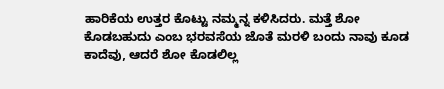ಹಾರಿಕೆಯ ಉತ್ತರ ಕೊಟ್ಟು ನಮ್ಮನ್ನ ಕಳಿಸಿದರು. ಮತ್ತೆ ಶೋ ಕೊಡಬಹುದು ಎಂಬ ಭರವಸೆಯ ಜೊತೆ ಮರಳಿ ಬಂದು ನಾವು ಕೂಡ ಕಾದೆವು, ಆದರೆ ಶೋ ಕೊಡಲಿಲ್ಲ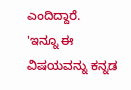ಎಂದಿದ್ದಾರೆ.
'ಇನ್ನೂ ಈ ವಿಷಯವನ್ನು ಕನ್ನಡ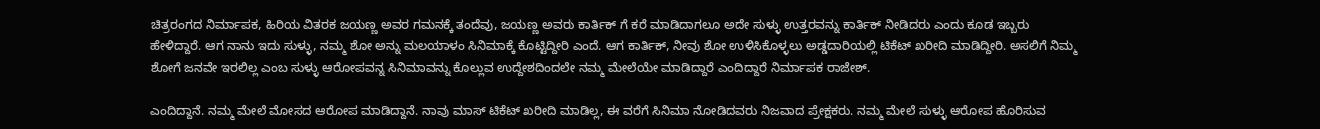ಚಿತ್ರರಂಗದ ನಿರ್ಮಾಪಕ, ಹಿರಿಯ ವಿತರಕ ಜಯಣ್ಣ ಅವರ ಗಮನಕ್ಕೆ ತಂದೆವು, ಜಯಣ್ಣ ಅವರು ಕಾರ್ತಿಕ್ ಗೆ ಕರೆ ಮಾಡಿದಾಗಲೂ ಅದೇ ಸುಳ್ಳು ಉತ್ತರವನ್ನು ಕಾರ್ತಿಕ್ ನೀಡಿದರು ಎಂದು ಕೂಡ ಇಬ್ಬರು ಹೇಳಿದ್ದಾರೆ. ಆಗ ನಾನು ಇದು ಸುಳ್ಳು, ನಮ್ಮ ಶೋ ಅನ್ನು ಮಲಯಾಳಂ ಸಿನಿಮಾಕ್ಕೆ ಕೊಟ್ಟಿದ್ದೀರಿ ಎಂದೆ. ಆಗ ಕಾರ್ತಿಕ್, ನೀವು ಶೋ ಉಳಿಸಿಕೊಳ್ಳಲು ಅಡ್ಡದಾರಿಯಲ್ಲಿ ಟಿಕೆಟ್ ಖರೀದಿ ಮಾಡಿದ್ದೀರಿ. ಅಸಲಿಗೆ ನಿಮ್ಮ ಶೋಗೆ ಜನವೇ ಇರಲಿಲ್ಲ ಎಂಬ ಸುಳ್ಳು ಆರೋಪವನ್ನ ಸಿನಿಮಾವನ್ನು ಕೊಲ್ಲುವ ಉದ್ದೇಶದಿಂದಲೇ ನಮ್ಮ ಮೇಲೆಯೇ ಮಾಡಿದ್ದಾರೆ ಎಂದಿದ್ದಾರೆ ನಿರ್ಮಾಪಕ ರಾಜೇಶ್.

ಎಂದಿದ್ದಾನೆ. ನಮ್ಮ ಮೇಲೆ ಮೋಸದ ಆರೋಪ ಮಾಡಿದ್ದಾನೆ. ನಾವು ಮಾಸ್ ಟಿಕೆಟ್ ಖರೀದಿ ಮಾಡಿಲ್ಲ, ಈ ವರೆಗೆ ಸಿನಿಮಾ ನೋಡಿದವರು ನಿಜವಾದ ಪ್ರೇಕ್ಷಕರು. ನಮ್ಮ ಮೇಲೆ ಸುಳ್ಳು ಆರೋಪ ಹೊರಿಸುವ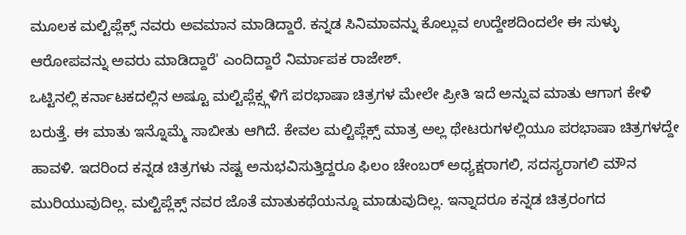ಮೂಲಕ ಮಲ್ಟಿಪ್ಲೆಕ್ಸ್ ನವರು ಅವಮಾನ ಮಾಡಿದ್ದಾರೆ. ಕನ್ನಡ ಸಿನಿಮಾವನ್ನು ಕೊಲ್ಲುವ ಉದ್ದೇಶದಿಂದಲೇ ಈ ಸುಳ್ಳು ಆರೋಪವನ್ನು ಅವರು ಮಾಡಿದ್ದಾರೆ' ಎಂದಿದ್ದಾರೆ ನಿರ್ಮಾಪಕ ರಾಜೇಶ್.
ಒಟ್ಟಿನಲ್ಲಿ ಕರ್ನಾಟಕದಲ್ಲಿನ ಅಷ್ಟೂ ಮಲ್ಟಿಪ್ಲೆಕ್ಸ್ಗಳಿಗೆ ಪರಭಾಷಾ ಚಿತ್ರಗಳ ಮೇಲೇ ಪ್ರೀತಿ ಇದೆ ಅನ್ನುವ ಮಾತು ಆಗಾಗ ಕೇಳಿ ಬರುತ್ತೆ. ಈ ಮಾತು ಇನ್ನೊಮ್ಮೆ ಸಾಬೀತು ಆಗಿದೆ. ಕೇವಲ ಮಲ್ಟಿಪ್ಲೆಕ್ಸ್ ಮಾತ್ರ ಅಲ್ಲ ಥೇಟರುಗಳಲ್ಲಿಯೂ ಪರಭಾಷಾ ಚಿತ್ರಗಳದ್ದೇ ಹಾವಳಿ. ಇದರಿಂದ ಕನ್ನಡ ಚಿತ್ರಗಳು ನಷ್ಟ ಅನುಭವಿಸುತ್ತಿದ್ದರೂ ಫಿಲಂ ಚೇಂಬರ್ ಅಧ್ಯಕ್ಷರಾಗಲಿ, ಸದಸ್ಯರಾಗಲಿ ಮೌನ ಮುರಿಯುವುದಿಲ್ಲ. ಮಲ್ಟಿಪ್ಲೆಕ್ಸ್ ನವರ ಜೊತೆ ಮಾತುಕಥೆಯನ್ನೂ ಮಾಡುವುದಿಲ್ಲ. ಇನ್ನಾದರೂ ಕನ್ನಡ ಚಿತ್ರರಂಗದ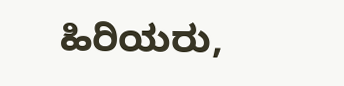ಹಿರಿಯರು,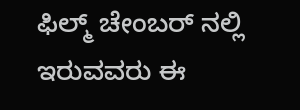ಫಿಲ್ಮ್ ಚೇಂಬರ್ ನಲ್ಲಿ ಇರುವವರು ಈ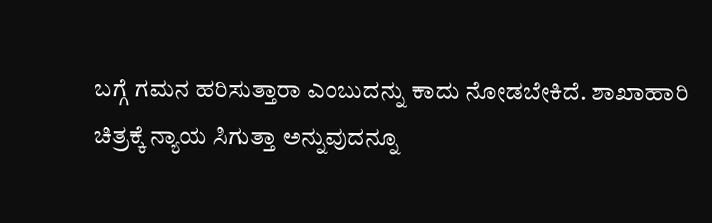ಬಗ್ಗೆ ಗಮನ ಹರಿಸುತ್ತಾರಾ ಎಂಬುದನ್ನು ಕಾದು ನೋಡಬೇಕಿದೆ. ಶಾಖಾಹಾರಿ ಚಿತ್ರಕ್ಕೆ ನ್ಯಾಯ ಸಿಗುತ್ತಾ ಅನ್ನುವುದನ್ನೂ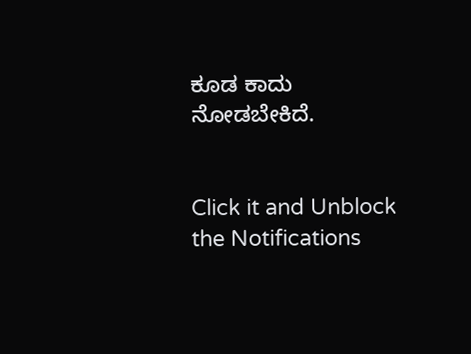ಕೂಡ ಕಾದು ನೋಡಬೇಕಿದೆ.


Click it and Unblock the Notifications